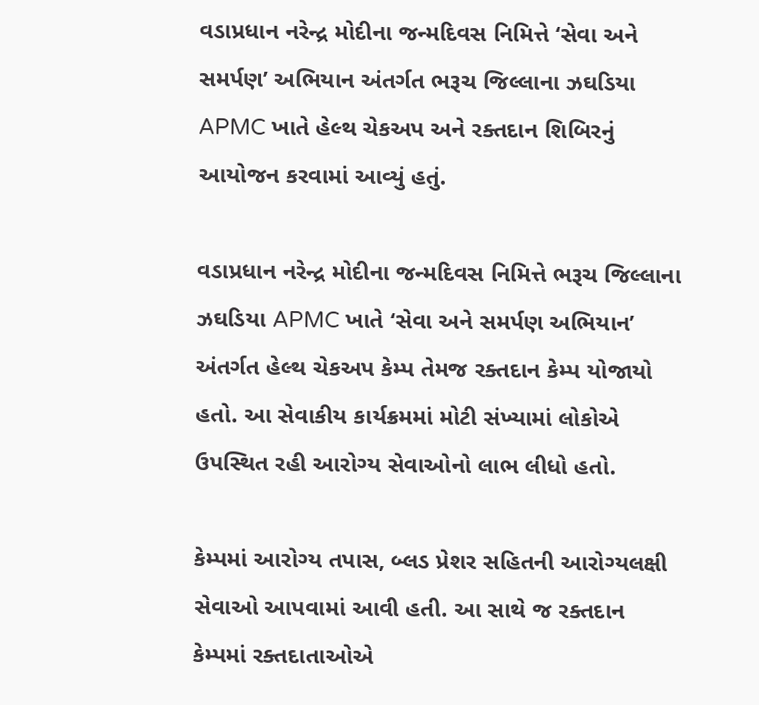વડાપ્રધાન નરેન્દ્ર મોદીના જન્મદિવસ નિમિત્તે ‘સેવા અને સમર્પણ’ અભિયાન અંતર્ગત ભરૂચ જિલ્લાના ઝઘડિયા APMC ખાતે હેલ્થ ચેકઅપ અને રક્તદાન શિબિરનું આયોજન કરવામાં આવ્યું હતું.

વડાપ્રધાન નરેન્દ્ર મોદીના જન્મદિવસ નિમિત્તે ભરૂચ જિલ્લાના ઝઘડિયા APMC ખાતે ‘સેવા અને સમર્પણ અભિયાન’ અંતર્ગત હેલ્થ ચેકઅપ કેમ્પ તેમજ રક્તદાન કેમ્પ યોજાયો હતો. આ સેવાકીય કાર્યક્રમમાં મોટી સંખ્યામાં લોકોએ ઉપસ્થિત રહી આરોગ્ય સેવાઓનો લાભ લીધો હતો.

કેમ્પમાં આરોગ્ય તપાસ, બ્લડ પ્રેશર સહિતની આરોગ્યલક્ષી સેવાઓ આપવામાં આવી હતી. આ સાથે જ રક્તદાન કેમ્પમાં રક્તદાતાઓએ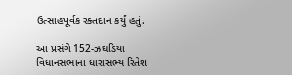ઉત્સાહપૂર્વક રક્તદાન કર્યું હતું.

આ પ્રસંગે 152-ઝઘડિયા વિધાનસભાના ધારાસભ્ય રિતેશ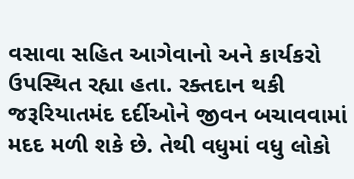વસાવા સહિત આગેવાનો અને કાર્યકરો ઉપસ્થિત રહ્યા હતા. રક્તદાન થકી જરૂરિયાતમંદ દર્દીઓને જીવન બચાવવામાં મદદ મળી શકે છે. તેથી વધુમાં વધુ લોકો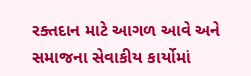રક્તદાન માટે આગળ આવે અને સમાજના સેવાકીય કાર્યોમાં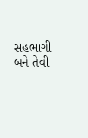સહભાગી બને તેવી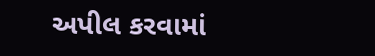અપીલ કરવામાં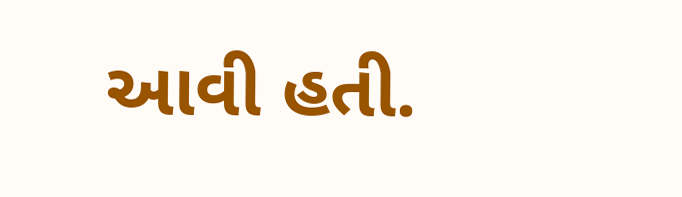આવી હતી.